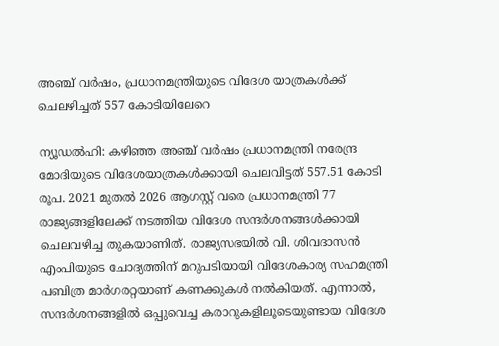അഞ്ച് വര്‍ഷം, പ്രധാനമന്ത്രിയുടെ വിദേശ യാത്രകള്‍ക്ക് ചെലഴിച്ചത് 557 കോടിയിലേറെ

ന്യൂഡല്‍ഹി: കഴിഞ്ഞ അഞ്ച് വര്‍ഷം പ്രധാനമന്ത്രി നരേന്ദ്ര മോദിയുടെ വിദേശയാത്രകള്‍ക്കായി ചെലവിട്ടത് 557.51 കോടി രൂപ. 2021 മുതല്‍ 2026 ആഗസ്റ്റ് വരെ പ്രധാനമന്ത്രി 77 രാജ്യങ്ങളിലേക്ക് നടത്തിയ വിദേശ സന്ദര്‍ശനങ്ങള്‍ക്കായി ചെലവഴിച്ച തുകയാണിത്. രാജ്യസഭയില്‍ വി. ശിവദാസന്‍ എംപിയുടെ ചോദ്യത്തിന് മറുപടിയായി വിദേശകാര്യ സഹമന്ത്രി പബിത്ര മാര്‍ഗരറ്റയാണ് കണക്കുകള്‍ നല്‍കിയത്. എന്നാല്‍, സന്ദര്‍ശനങ്ങളില്‍ ഒപ്പുവെച്ച കരാറുകളിലൂടെയുണ്ടായ വിദേശ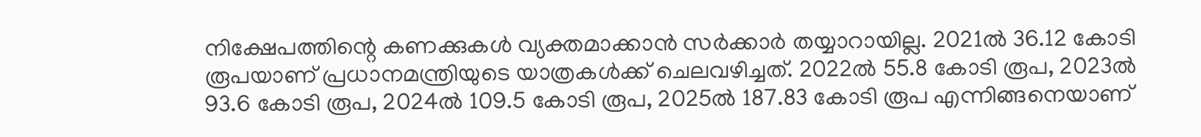നിക്ഷേപത്തിന്റെ കണക്കുകള്‍ വ്യക്തമാക്കാന്‍ സർക്കാർ തയ്യാറായില്ല. 2021ല്‍ 36.12 കോടി രൂപയാണ് പ്രധാനമന്ത്രിയുടെ യാത്രകള്‍ക്ക് ചെലവഴിച്ചത്. 2022ല്‍ 55.8 കോടി രൂപ, 2023ല്‍ 93.6 കോടി രൂപ, 2024ല്‍ 109.5 കോടി രൂപ, 2025ല്‍ 187.83 കോടി രൂപ എന്നിങ്ങനെയാണ്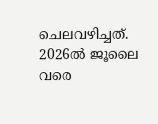ചെലവഴിച്ചത്. 2026ല്‍ ജൂലൈ വരെ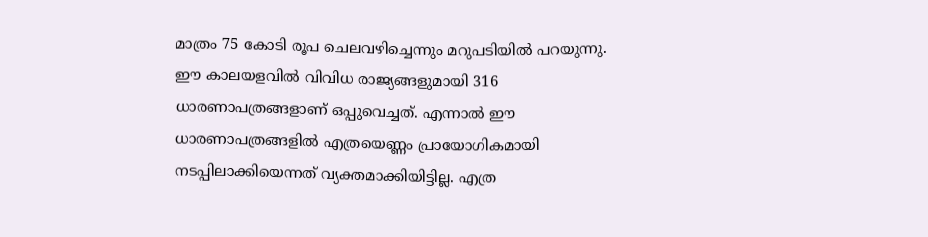മാത്രം 75 കോടി രൂപ ചെലവഴിച്ചെന്നും മറുപടിയില്‍ പറയുന്നു. ഈ കാലയളവില്‍ വിവിധ രാജ്യങ്ങളുമായി 316 ധാരണാപത്രങ്ങളാണ് ഒപ്പുവെച്ചത്. എന്നാല്‍ ഈ ധാരണാപത്രങ്ങളില്‍ എത്രയെണ്ണം പ്രായോഗികമായി നടപ്പിലാക്കിയെന്നത് വ്യക്തമാക്കിയിട്ടില്ല. എത്ര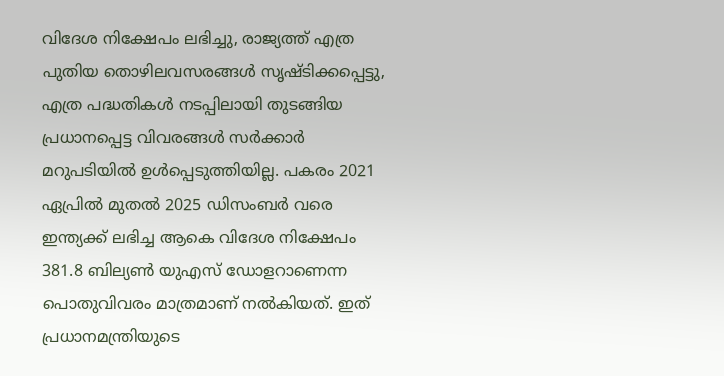വിദേശ നിക്ഷേപം ലഭിച്ചു, രാജ്യത്ത് എത്ര പുതിയ തൊഴിലവസരങ്ങള്‍ സൃഷ്ടിക്കപ്പെട്ടു, എത്ര പദ്ധതികള്‍ നടപ്പിലായി തുടങ്ങിയ പ്രധാനപ്പെട്ട വിവരങ്ങള്‍ സര്‍ക്കാര്‍ മറുപടിയില്‍ ഉള്‍പ്പെടുത്തിയില്ല. പകരം 2021 ഏപ്രില്‍ മുതല്‍ 2025 ഡിസംബര്‍ വരെ ഇന്ത്യക്ക് ലഭിച്ച ആകെ വിദേശ നിക്ഷേപം 381.8 ബില്യണ്‍ യുഎസ് ഡോളറാണെന്ന പൊതുവിവരം മാത്രമാണ് നല്‍കിയത്. ഇത് പ്രധാനമന്ത്രിയുടെ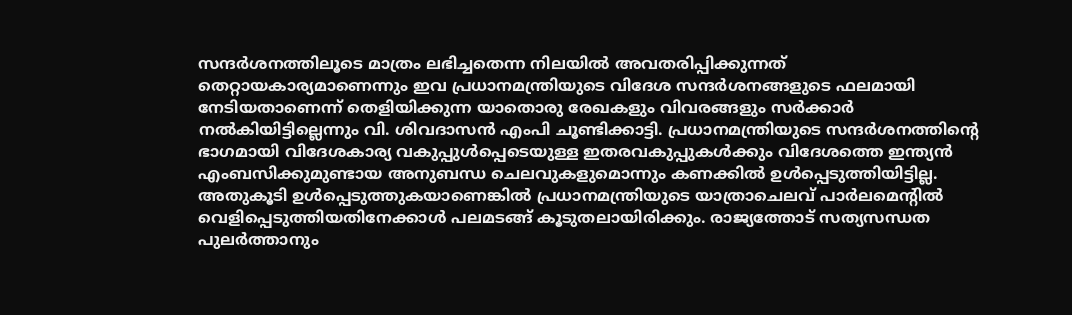സന്ദര്‍ശനത്തിലൂടെ മാത്രം ലഭിച്ചതെന്ന നിലയില്‍ അവതരിപ്പിക്കുന്നത് തെറ്റായകാര്യമാണെന്നും ഇവ പ്രധാനമന്ത്രിയുടെ വിദേശ സന്ദര്‍ശനങ്ങളുടെ ഫലമായി നേടിയതാണെന്ന് തെളിയിക്കുന്ന യാതൊരു രേഖകളും വിവരങ്ങളും സര്‍ക്കാര്‍ നല്‍കിയിട്ടില്ലെന്നും വി. ശിവദാസന്‍ എംപി ചൂണ്ടിക്കാട്ടി. പ്രധാനമന്ത്രിയുടെ സന്ദര്‍ശനത്തിന്റെ ഭാഗമായി വിദേശകാര്യ വകുപ്പുള്‍പ്പെടെയുള്ള ഇതരവകുപ്പുകള്‍ക്കും വിദേശത്തെ ഇന്ത്യന്‍ എംബസിക്കുമുണ്ടായ അനുബന്ധ ചെലവുകളുമൊന്നും കണക്കില്‍ ഉള്‍പ്പെടുത്തിയിട്ടില്ല. അതുകൂടി ഉള്‍പ്പെടുത്തുകയാണെങ്കില്‍ പ്രധാനമന്ത്രിയുടെ യാത്രാചെലവ് പാര്‍ലമെന്റില്‍ വെളിപ്പെടുത്തിയതിനേക്കാള്‍ പലമടങ്ങ് കൂടുതലായിരിക്കും. രാജ്യത്തോട് സത്യസന്ധത പുലര്‍ത്താനും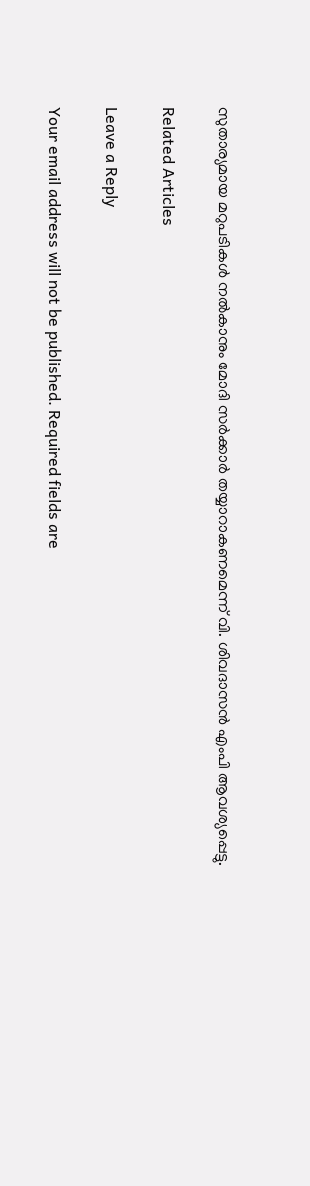സുതാര്യമായ മറുപടികള്‍ നല്‍കാനും മോദി സര്‍ക്കാര്‍ തയ്യാറാകണമെന്ന് വി. ശിവദാസന്‍ എംപി ആവശ്യപ്പെട്ടു.

Related Articles

Leave a Reply

Your email address will not be published. Required fields are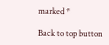marked *

Back to top button